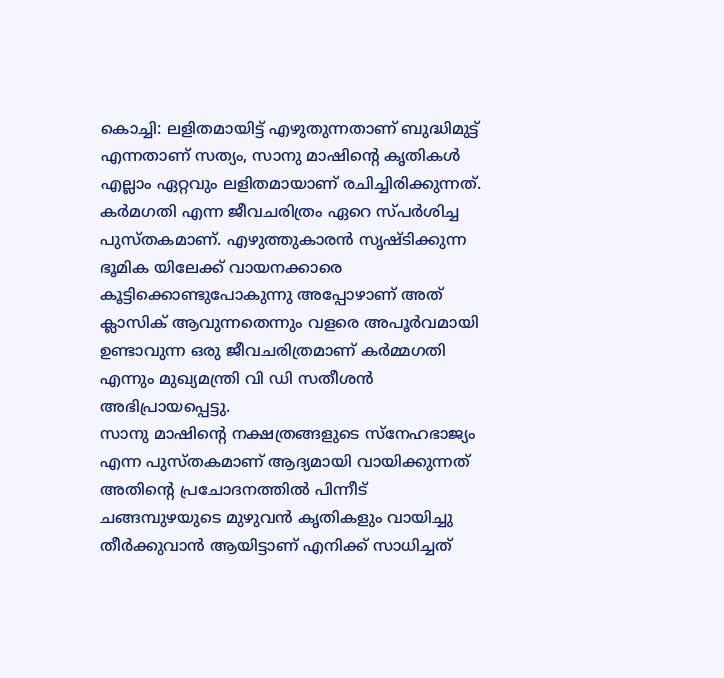കൊച്ചി: ലളിതമായിട്ട് എഴുതുന്നതാണ് ബുദ്ധിമുട്ട് എന്നതാണ് സത്യം, സാനു മാഷിന്റെ കൃതികൾ എല്ലാം ഏറ്റവും ലളിതമായാണ് രചിച്ചിരിക്കുന്നത്. കർമഗതി എന്ന ജീവചരിത്രം ഏറെ സ്പർശിച്ച പുസ്തകമാണ്. എഴുത്തുകാരൻ സൃഷ്ടിക്കുന്ന ഭൂമിക യിലേക്ക് വായനക്കാരെ കൂട്ടിക്കൊണ്ടുപോകുന്നു അപ്പോഴാണ് അത് ക്ലാസിക് ആവുന്നതെന്നും വളരെ അപൂർവമായി ഉണ്ടാവുന്ന ഒരു ജീവചരിത്രമാണ് കർമ്മഗതി എന്നും മുഖ്യമന്ത്രി വി ഡി സതീശൻ അഭിപ്രായപ്പെട്ടു.
സാനു മാഷിന്റെ നക്ഷത്രങ്ങളുടെ സ്നേഹഭാജ്യം എന്ന പുസ്തകമാണ് ആദ്യമായി വായിക്കുന്നത് അതിന്റെ പ്രചോദനത്തിൽ പിന്നീട് ചങ്ങമ്പുഴയുടെ മുഴുവൻ കൃതികളും വായിച്ചു തീർക്കുവാൻ ആയിട്ടാണ് എനിക്ക് സാധിച്ചത്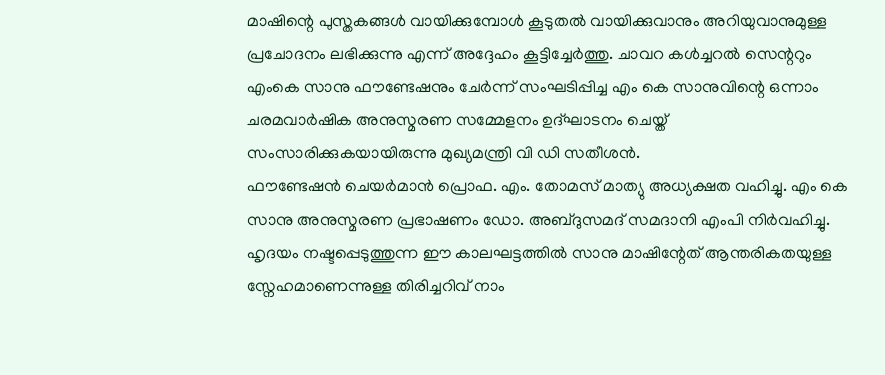മാഷിന്റെ പുസ്തകങ്ങൾ വായിക്കുമ്പോൾ കൂടുതൽ വായിക്കുവാനും അറിയുവാനുമുള്ള പ്രചോദനം ലഭിക്കുന്നു എന്ന് അദ്ദേഹം കൂട്ടിച്ചേർത്തു. ചാവറ കൾച്ചറൽ സെന്ററും എംകെ സാനു ഫൗണ്ടേഷനും ചേർന്ന് സംഘടിപ്പിച്ച എം കെ സാനുവിന്റെ ഒന്നാം ചരമവാർഷിക അനുസ്മരണ സമ്മേളനം ഉദ്ഘാടനം ചെയ്ത് സംസാരിക്കുകയായിരുന്നു മുഖ്യമന്ത്രി വി ഡി സതീശൻ.
ഫൗണ്ടേഷൻ ചെയർമാൻ പ്രൊഫ. എം. തോമസ് മാത്യു അധ്യക്ഷത വഹിച്ചു. എം കെ സാനു അനുസ്മരണ പ്രഭാഷണം ഡോ. അബ്ദുസമദ് സമദാനി എംപി നിർവഹിച്ചു. ഹൃദയം നഷ്ടപ്പെടുത്തുന്ന ഈ കാലഘട്ടത്തിൽ സാനു മാഷിന്റേത് ആന്തരികതയുള്ള സ്നേഹമാണെന്നുള്ള തിരിച്ചറിവ് നാം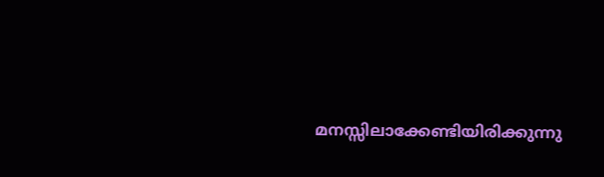മനസ്സിലാക്കേണ്ടിയിരിക്കുന്നു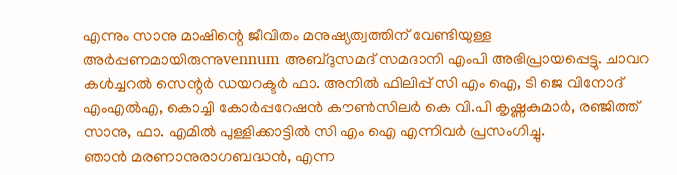എന്നും സാനു മാഷിന്റെ ജീവിതം മനുഷ്യത്വത്തിന് വേണ്ടിയുള്ള അർപ്പണമായിരുന്നുvennum അബ്ദുസമദ് സമദാനി എംപി അഭിപ്രായപ്പെട്ടു. ചാവറ കൾച്ചറൽ സെന്റർ ഡയറക്ടർ ഫാ. അനിൽ ഫിലിപ്പ് സി എം ഐ, ടി ജെ വിനോദ് എംഎൽഎ, കൊച്ചി കോർപ്പറേഷൻ കൗൺസിലർ കെ വി.പി കൃഷ്ണകുമാർ, രഞ്ജിത്ത് സാനു, ഫാ. എമിൽ പുള്ളിക്കാട്ടിൽ സി എം ഐ എന്നിവർ പ്രസംഗിച്ചു.
ഞാൻ മരണാനുരാഗബദ്ധൻ, എന്ന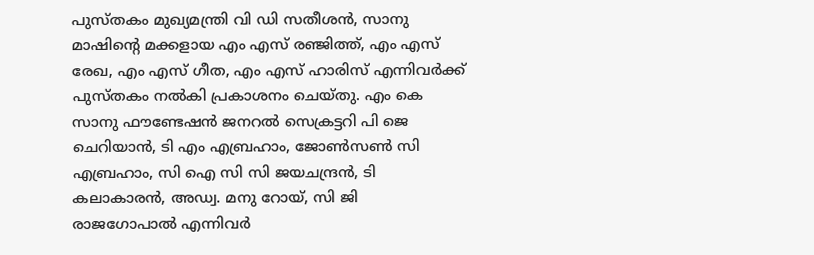പുസ്തകം മുഖ്യമന്ത്രി വി ഡി സതീശൻ, സാനു മാഷിന്റെ മക്കളായ എം എസ് രഞ്ജിത്ത്, എം എസ് രേഖ, എം എസ് ഗീത, എം എസ് ഹാരിസ് എന്നിവർക്ക് പുസ്തകം നൽകി പ്രകാശനം ചെയ്തു. എം കെ സാനു ഫൗണ്ടേഷൻ ജനറൽ സെക്രട്ടറി പി ജെ ചെറിയാൻ, ടി എം എബ്രഹാം, ജോൺസൺ സി എബ്രഹാം, സി ഐ സി സി ജയചന്ദ്രൻ, ടി കലാകാരൻ, അഡ്വ. മനു റോയ്, സി ജി രാജഗോപാൽ എന്നിവർ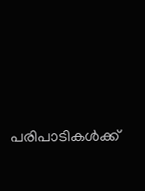പരിപാടികൾക്ക്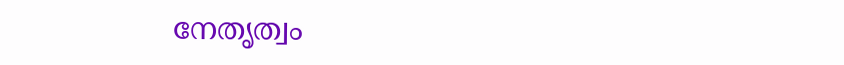നേതൃത്വം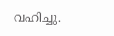വഹിച്ചു.